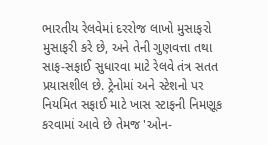ભારતીય રેલવેમાં દરરોજ લાખો મુસાફરો મુસાફરી કરે છે, અને તેની ગુણવત્તા તથા સાફ-સફાઈ સુધારવા માટે રેલવે તંત્ર સતત પ્રયાસશીલ છે. ટ્રેનોમાં અને સ્ટેશનો પર નિયમિત સફાઈ માટે ખાસ સ્ટાફની નિમણૂક કરવામાં આવે છે તેમજ 'ઓન-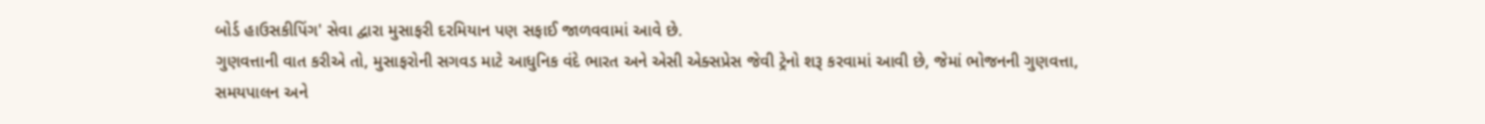બોર્ડ હાઉસકીપિંગ' સેવા દ્વારા મુસાફરી દરમિયાન પણ સફાઈ જાળવવામાં આવે છે.
ગુણવત્તાની વાત કરીએ તો, મુસાફરોની સગવડ માટે આધુનિક વંદે ભારત અને એસી એક્સપ્રેસ જેવી ટ્રેનો શરૂ કરવામાં આવી છે, જેમાં ભોજનની ગુણવત્તા, સમયપાલન અને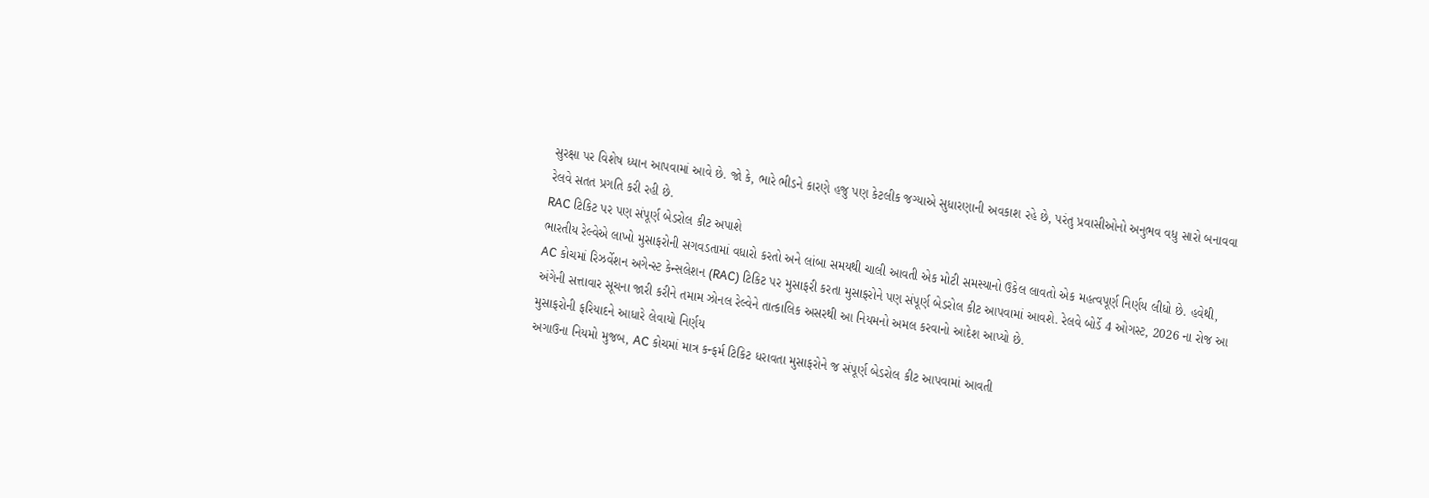સુરક્ષા પર વિશેષ ધ્યાન આપવામાં આવે છે. જો કે, ભારે ભીડને કારણે હજુ પણ કેટલીક જગ્યાએ સુધારણાની અવકાશ રહે છે, પરંતુ પ્રવાસીઓનો અનુભવ વધુ સારો બનાવવા રેલવે સતત પ્રગતિ કરી રહી છે.
RAC ટિકિટ પર પણ સંપૂર્ણ બેડરોલ કીટ અપાશે
ભારતીય રેલ્વેએ લાખો મુસાફરોની સગવડતામાં વધારો કરતો અને લાંબા સમયથી ચાલી આવતી એક મોટી સમસ્યાનો ઉકેલ લાવતો એક મહત્વપૂર્ણ નિર્ણય લીધો છે. હવેથી, AC કોચમાં રિઝર્વેશન અગેન્સ્ટ કેન્સલેશન (RAC) ટિકિટ પર મુસાફરી કરતા મુસાફરોને પણ સંપૂર્ણ બેડરોલ કીટ આપવામાં આવશે. રેલવે બોર્ડે 4 ઓગસ્ટ, 2026 ના રોજ આ અંગેની સત્તાવાર સૂચના જારી કરીને તમામ ઝોનલ રેલ્વેને તાત્કાલિક અસરથી આ નિયમનો અમલ કરવાનો આદેશ આપ્યો છે.
મુસાફરોની ફરિયાદને આધારે લેવાયો નિર્ણય
અગાઉના નિયમો મુજબ, AC કોચમાં માત્ર કન્ફર્મ ટિકિટ ધરાવતા મુસાફરોને જ સંપૂર્ણ બેડરોલ કીટ આપવામાં આવતી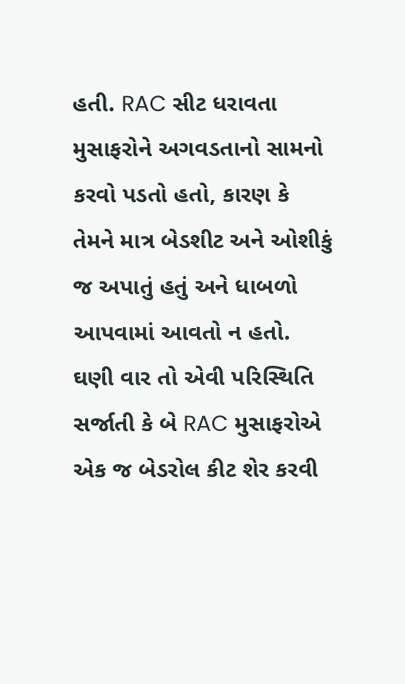હતી. RAC સીટ ધરાવતા મુસાફરોને અગવડતાનો સામનો કરવો પડતો હતો, કારણ કે તેમને માત્ર બેડશીટ અને ઓશીકું જ અપાતું હતું અને ધાબળો આપવામાં આવતો ન હતો. ઘણી વાર તો એવી પરિસ્થિતિ સર્જાતી કે બે RAC મુસાફરોએ એક જ બેડરોલ કીટ શેર કરવી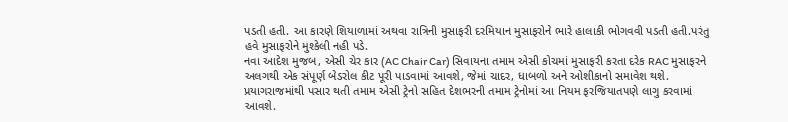પડતી હતી. આ કારણે શિયાળામાં અથવા રાત્રિની મુસાફરી દરમિયાન મુસાફરોને ભારે હાલાકી ભોગવવી પડતી હતી.પરંતુ હવે મુસાફરોને મુશ્કેલી નહી પડે.
નવા આદેશ મુજબ, એસી ચેર કાર (AC Chair Car) સિવાયના તમામ એસી કોચમાં મુસાફરી કરતા દરેક RAC મુસાફરને અલગથી એક સંપૂર્ણ બેડરોલ કીટ પૂરી પાડવામાં આવશે, જેમાં ચાદર, ધાબળો અને ઓશીકાનો સમાવેશ થશે. પ્રયાગરાજમાંથી પસાર થતી તમામ એસી ટ્રેનો સહિત દેશભરની તમામ ટ્રેનોમાં આ નિયમ ફરજિયાતપણે લાગુ કરવામાં આવશે.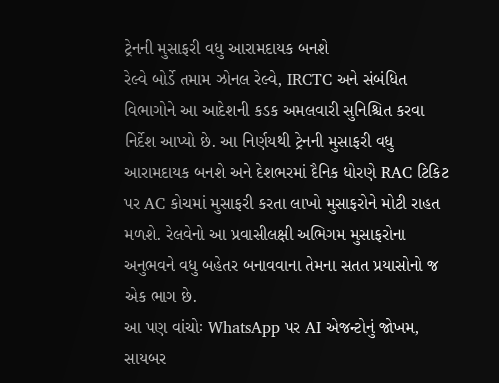ટ્રેનની મુસાફરી વધુ આરામદાયક બનશે
રેલ્વે બોર્ડે તમામ ઝોનલ રેલ્વે, IRCTC અને સંબંધિત વિભાગોને આ આદેશની કડક અમલવારી સુનિશ્ચિત કરવા નિર્દેશ આપ્યો છે. આ નિર્ણયથી ટ્રેનની મુસાફરી વધુ આરામદાયક બનશે અને દેશભરમાં દૈનિક ધોરણે RAC ટિકિટ પર AC કોચમાં મુસાફરી કરતા લાખો મુસાફરોને મોટી રાહત મળશે. રેલવેનો આ પ્રવાસીલક્ષી અભિગમ મુસાફરોના અનુભવને વધુ બહેતર બનાવવાના તેમના સતત પ્રયાસોનો જ એક ભાગ છે.
આ પણ વાંચોઃ WhatsApp પર AI એજન્ટોનું જોખમ, સાયબર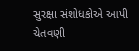સુરક્ષા સંશોધકોએ આપી ચેતવણી